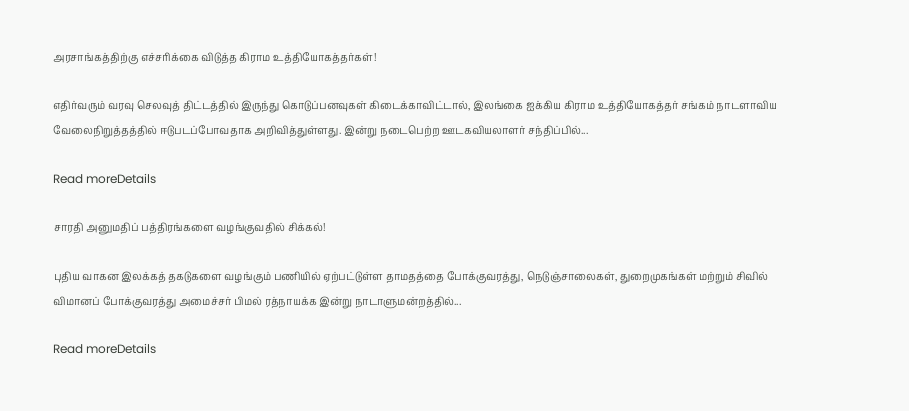அரசாங்கத்திற்கு எச்சரிக்கை விடுத்த கிராம உத்தியோகத்தர்கள்!

எதிர்வரும் வரவு செலவுத் திட்டத்தில் இருந்து கொடுப்பனவுகள் கிடைக்காவிட்டால், இலங்கை ஐக்கிய கிராம உத்தியோகத்தர் சங்கம் நாடளாவிய வேலைநிறுத்தத்தில் ஈடுபடப்போவதாக அறிவித்துள்ளது. இன்று நடைபெற்ற ஊடகவியலாளர் சந்திப்பில்...

Read moreDetails

சாரதி அனுமதிப் பத்திரங்களை வழங்குவதில் சிக்கல்!

புதிய வாகன இலக்கத் தகடுகளை வழங்கும் பணியில் ஏற்பட்டுள்ள தாமதத்தை போக்குவரத்து, நெடுஞ்சாலைகள், துறைமுகங்கள் மற்றும் சிவில் விமானப் போக்குவரத்து அமைச்சர் பிமல் ரத்நாயக்க இன்று நாடாளுமன்றத்தில்...

Read moreDetails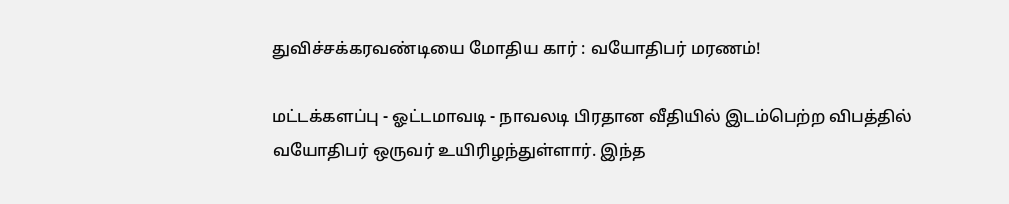துவிச்சக்கரவண்டியை மோதிய கார் : வயோதிபர் மரணம்!

மட்டக்களப்பு - ஓட்டமாவடி - நாவலடி பிரதான வீதியில் இடம்பெற்ற விபத்தில் வயோதிபர் ஒருவர் உயிரிழந்துள்ளார். இந்த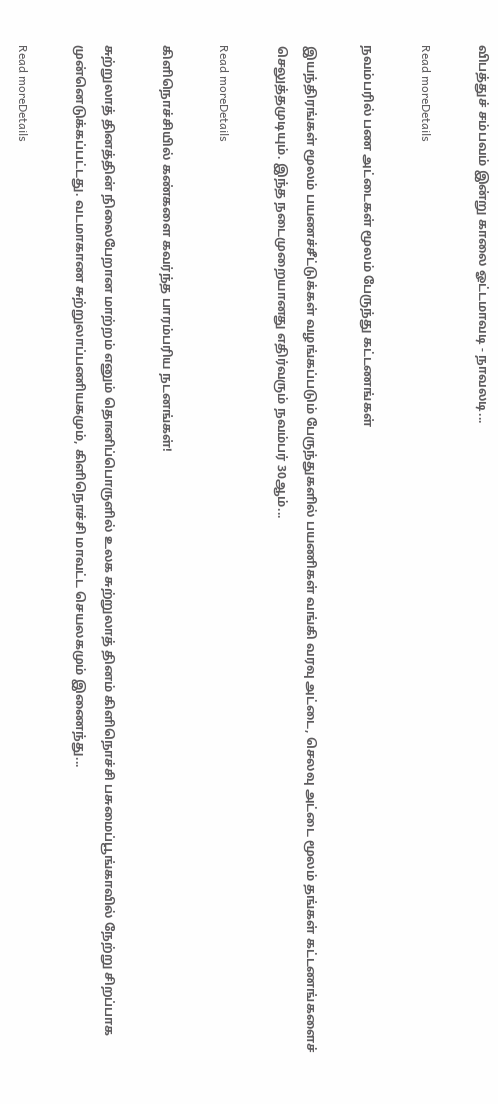விபத்துச் சம்பவம் இன்று காலை ஓட்டமாவடி - நாவலடி...

Read moreDetails

நவம்பரில் பண அட்டைகள் மூலம் பேருந்து கட்டணங்கள்

இயந்திரங்கள் மூலம் பயணச்சீட்டுக்கள் வழங்கப்படும் பேருந்துகளில் பயணிகள் வங்கி வரவு அட்டை, செலவு அட்டை மூலம் தங்கள் கட்டணங்களைச் செலுத்தமுடியும். இந்த நடைமுறையானது எதிர்வரும் நவம்பர் 30ஆம்...

Read moreDetails

கிளிநொச்சியில் கண்களை கவர்ந்த பாரம்பரிய நடனங்கள்!

சுற்றுலாத் தினத்தின் நிலைபேறான மாற்றம் எனும் தொனிப்பொருளில் உலக சுற்றுலாத் தினம் கிளிநொச்சி பசுமைப்பூங்காவில் நேற்று சிறப்பாக முன்னெடுக்கப்பட்டது. வடமாகாண சுற்றுலாப்பணியகமும், கிளிநொச்சி மாவட்ட செயலகமும் இணைந்து...

Read moreDetails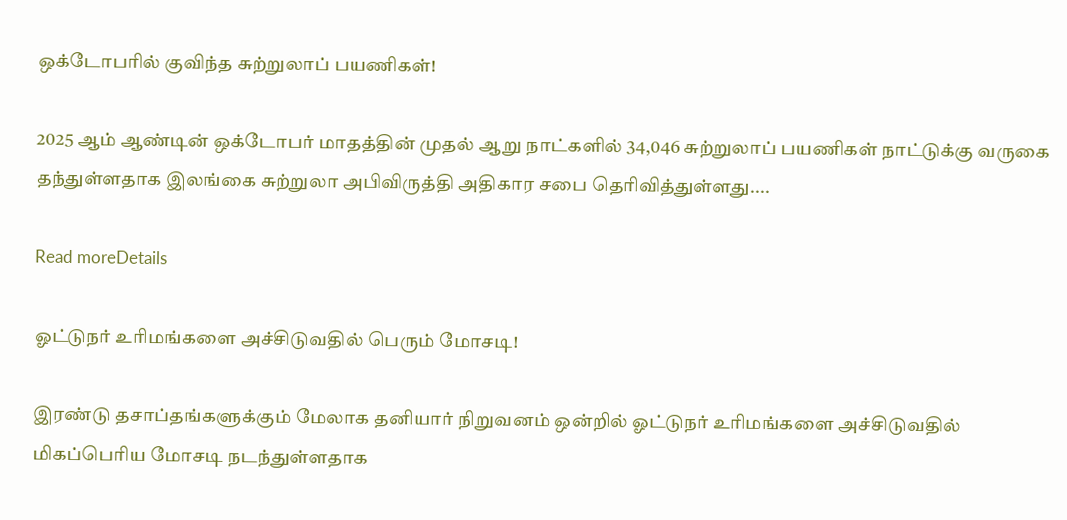ஒக்டோபரில் குவிந்த சுற்றுலாப் பயணிகள்!

2025 ஆம் ஆண்டின் ஒக்டோபர் மாதத்தின் முதல் ஆறு நாட்களில் 34,046 சுற்றுலாப் பயணிகள் நாட்டுக்கு வருகை தந்துள்ளதாக இலங்கை சுற்றுலா அபிவிருத்தி அதிகார சபை தெரிவித்துள்ளது....

Read moreDetails

ஓட்டுநர் உரிமங்களை அச்சிடுவதில் பெரும் மோசடி!

இரண்டு தசாப்தங்களுக்கும் மேலாக தனியார் நிறுவனம் ஒன்றில் ஓட்டுநர் உரிமங்களை அச்சிடுவதில் மிகப்பெரிய மோசடி நடந்துள்ளதாக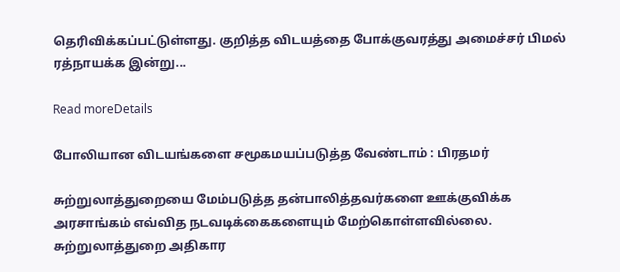தெரிவிக்கப்பட்டுள்ளது. குறித்த விடயத்தை போக்குவரத்து அமைச்சர் பிமல் ரத்நாயக்க இன்று...

Read moreDetails

போலியான விடயங்களை சமூகமயப்படுத்த வேண்டாம் : பிரதமர்

சுற்றுலாத்துறையை மேம்படுத்த தன்பாலித்தவர்களை ஊக்குவிக்க அரசாங்கம் எவ்வித நடவடிக்கைகளையும் மேற்கொள்ளவில்லை. சுற்றுலாத்துறை அதிகார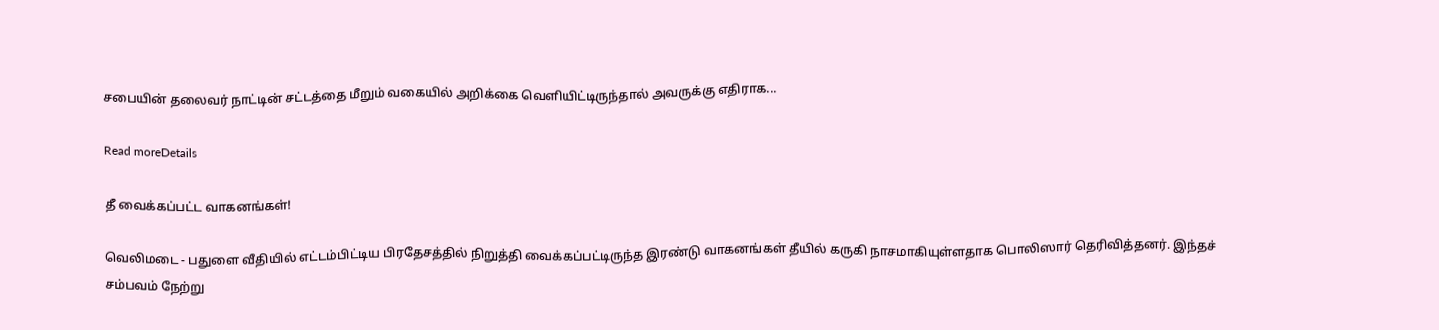சபையின் தலைவர் நாட்டின் சட்டத்தை மீறும் வகையில் அறிக்கை வெளியிட்டிருந்தால் அவருக்கு எதிராக...

Read moreDetails

தீ வைக்கப்பட்ட வாகனங்கள்!

வெலிமடை - பதுளை வீதியில் எட்டம்பிட்டிய பிரதேசத்தில் நிறுத்தி வைக்கப்பட்டிருந்த இரண்டு வாகனங்கள் தீயில் கருகி நாசமாகியுள்ளதாக பொலிஸார் தெரிவித்தனர். இந்தச் சம்பவம் நேற்று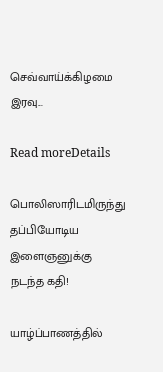செவ்வாய்க்கிழமை இரவு...

Read moreDetails

பொலிஸாரிடமிருந்து தப்பியோடிய இளைஞனுக்கு நடந்த கதி!

யாழ்ப்பாணத்தில்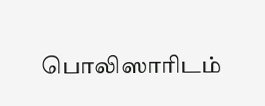பொலிஸாரிடம்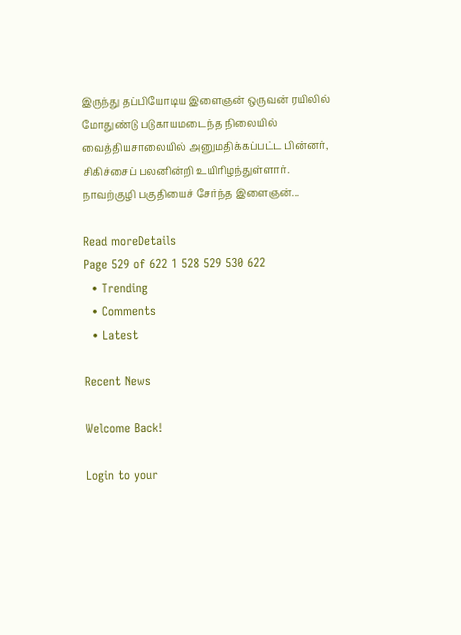இருந்து தப்பியோடிய இளைஞன் ஒருவன் ரயிலில் மோதுண்டு படுகாயமடைந்த நிலையில் வைத்தியசாலையில் அனுமதிக்கப்பட்ட பின்னர், சிகிச்சைப் பலனின்றி உயிரிழந்துள்ளார். நாவற்குழி பகுதியைச் சேர்ந்த இளைஞன்...

Read moreDetails
Page 529 of 622 1 528 529 530 622
  • Trending
  • Comments
  • Latest

Recent News

Welcome Back!

Login to your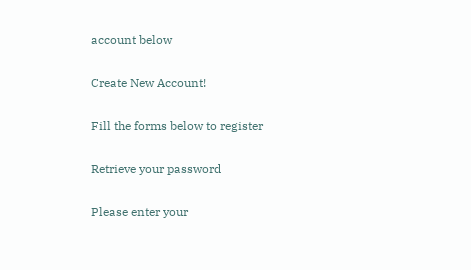account below

Create New Account!

Fill the forms below to register

Retrieve your password

Please enter your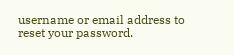username or email address to reset your password.